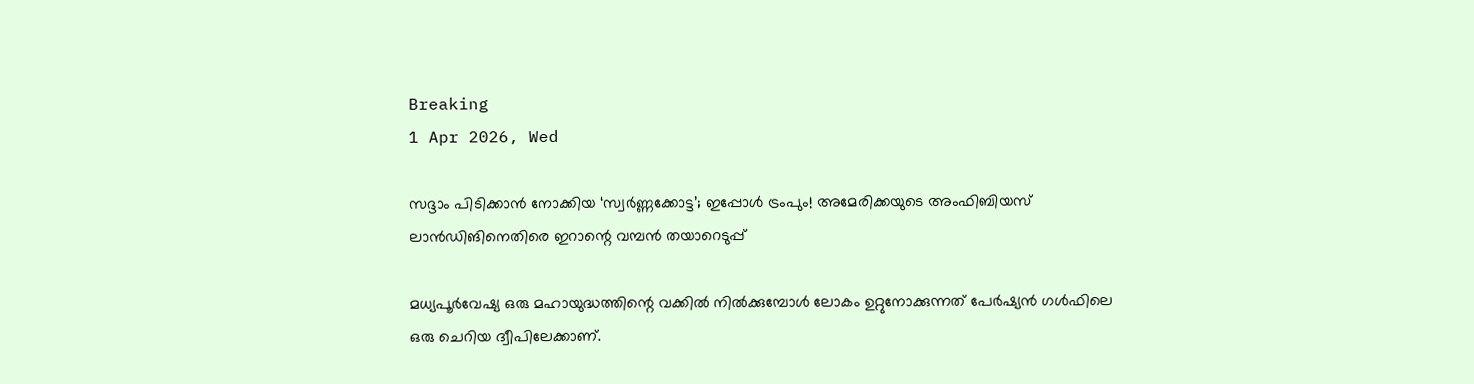Breaking
1 Apr 2026, Wed

സദ്ദാം പിടിക്കാൻ നോക്കിയ ‘സ്വർണ്ണക്കോട്ട’; ഇപ്പോൾ ട്രംപും! അമേരിക്കയുടെ അംഫിബിയസ് ലാൻഡിങിനെതിരെ ഇറാന്റെ വമ്പൻ തയാറെടുപ്പ്

മധ്യപൂർവേഷ്യ ഒരു മഹായുദ്ധത്തിന്റെ വക്കിൽ നിൽക്കുമ്പോൾ ലോകം ഉറ്റുനോക്കുന്നത് പേർഷ്യൻ ഗൾഫിലെ ഒരു ചെറിയ ദ്വീപിലേക്കാണ്.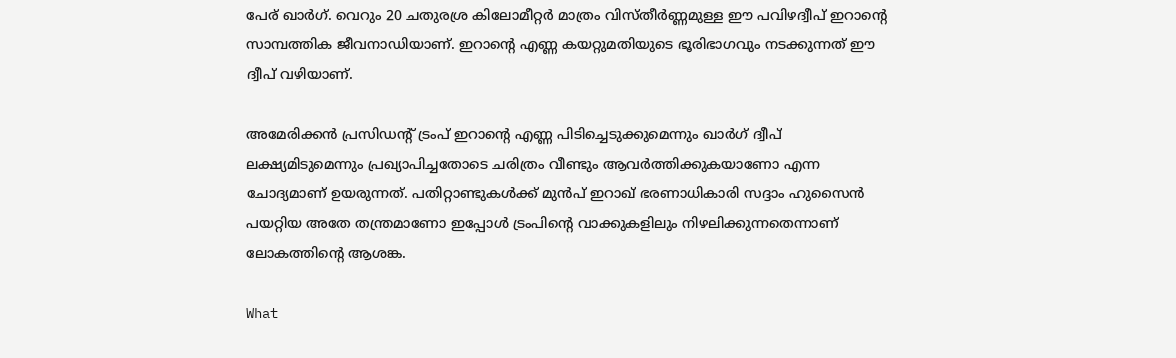പേര് ഖാർഗ്. വെറും 20 ചതുരശ്ര കിലോമീറ്റർ മാത്രം വിസ്തീർണ്ണമുള്ള ഈ പവിഴദ്വീപ് ഇറാന്റെ സാമ്പത്തിക ജീവനാഡിയാണ്. ഇറാന്റെ എണ്ണ കയറ്റുമതിയുടെ ഭൂരിഭാഗവും നടക്കുന്നത് ഈ ദ്വീപ് വഴിയാണ്.

അമേരിക്കൻ പ്രസിഡന്റ് ട്രംപ് ഇറാന്റെ എണ്ണ പിടിച്ചെടുക്കുമെന്നും ഖാർഗ് ദ്വീപ് ലക്ഷ്യമിടുമെന്നും പ്രഖ്യാപിച്ചതോടെ ചരിത്രം വീണ്ടും ആവർത്തിക്കുകയാണോ എന്ന ചോദ്യമാണ് ഉയരുന്നത്. പതിറ്റാണ്ടുകൾക്ക് മുൻപ് ഇറാഖ് ഭരണാധികാരി സദ്ദാം ഹുസൈൻ പയറ്റിയ അതേ തന്ത്രമാണോ ഇപ്പോൾ ട്രംപിന്റെ വാക്കുകളിലും നിഴലിക്കുന്നതെന്നാണ് ലോകത്തിന്റെ ആശങ്ക.

What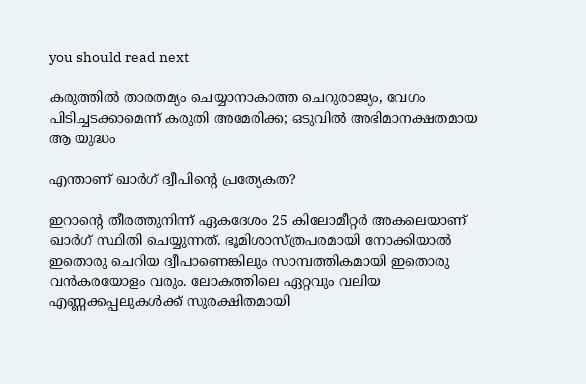you should read next

കരുത്തിൽ താരതമ്യം ചെയ്യാനാകാത്ത ചെറുരാജ്യം, വേഗം പിടിച്ചടക്കാമെന്ന് കരുതി അമേരിക്ക; ഒടുവിൽ അഭിമാനക്ഷതമായ ആ യുദ്ധം

എന്താണ് ഖാർഗ് ദ്വീപിന്റെ പ്രത്യേകത?

ഇറാന്റെ തീരത്തുനിന്ന് ഏകദേശം 25 കിലോമീറ്റർ അകലെയാണ് ഖാർഗ് സ്ഥിതി ചെയ്യുന്നത്. ഭൂമിശാസ്ത്രപരമായി നോക്കിയാൽ ഇതൊരു ചെറിയ ദ്വീപാണെങ്കിലും സാമ്പത്തികമായി ഇതൊരു വൻകരയോളം വരും. ലോകത്തിലെ ഏറ്റവും വലിയ എണ്ണക്കപ്പലുകൾക്ക് സുരക്ഷിതമായി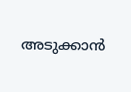അടുക്കാൻ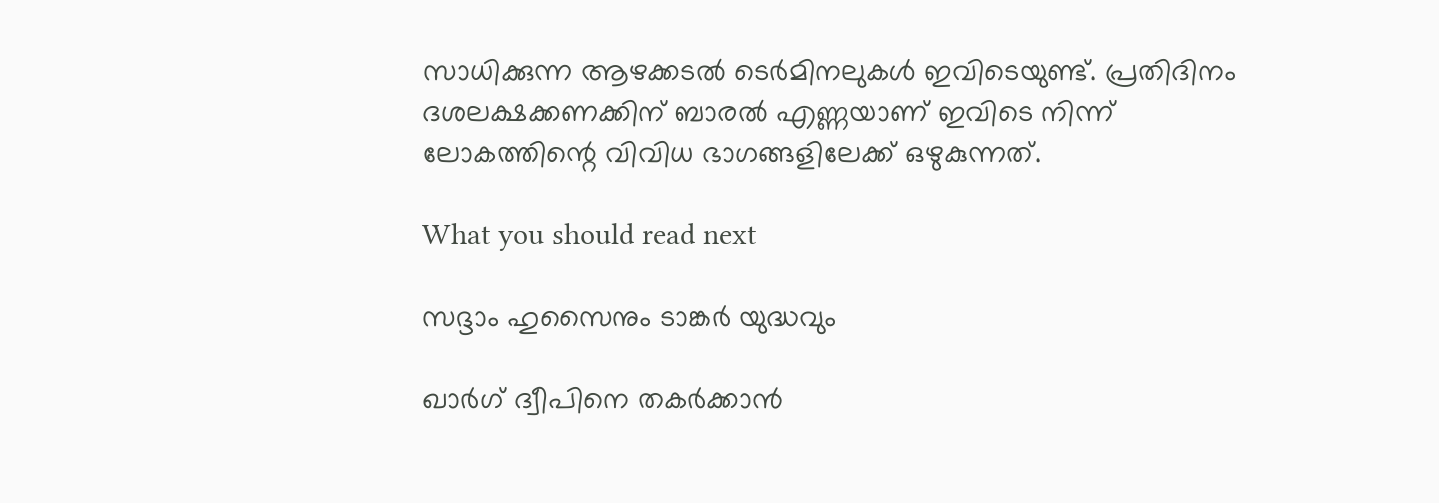സാധിക്കുന്ന ആഴക്കടൽ ടെർമിനലുകൾ ഇവിടെയുണ്ട്. പ്രതിദിനം ദശലക്ഷക്കണക്കിന് ബാരൽ എണ്ണയാണ് ഇവിടെ നിന്ന് ലോകത്തിന്റെ വിവിധ ഭാഗങ്ങളിലേക്ക് ഒഴുകുന്നത്.

What you should read next

സദ്ദാം ഹുസൈനും ടാങ്കർ യുദ്ധവും

ഖാർഗ് ദ്വീപിനെ തകർക്കാൻ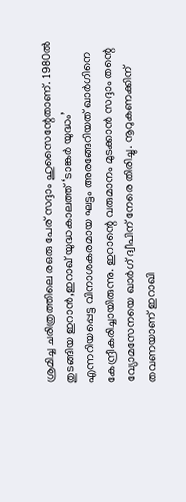ശ്രമിച്ച ചരിത്രത്തിലെ രഒരു പേര് സദ്ദാം ഹുസൈന്റേതാണ്. 1980ൽ തുടങ്ങിയ ഇറാൻ,ഇറാഖ് യുദ്ധകാലത്ത് ‘ടാങ്കർ യുദ്ധം’ എന്നറിയപ്പെട്ട വിനാശകരമായ ഘട്ടം അരങ്ങേറിയത് ഖാർഗിനെ കേന്ദ്രീകരിച്ചായിരുന്നു. ഇറാന്റെ വരുമാനം മുടക്കാൻ സദ്ദാം തന്റെ വ്യോമസേനയെ ഖാർഗ് ദ്വീപിന് നേരെ തിരിച്ചു. നൂറുകണക്കിന് തവണയാണ് ഇറാഖി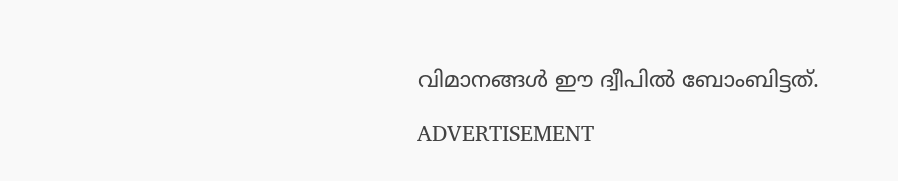വിമാനങ്ങൾ ഈ ദ്വീപിൽ ബോംബിട്ടത്.

ADVERTISEMENT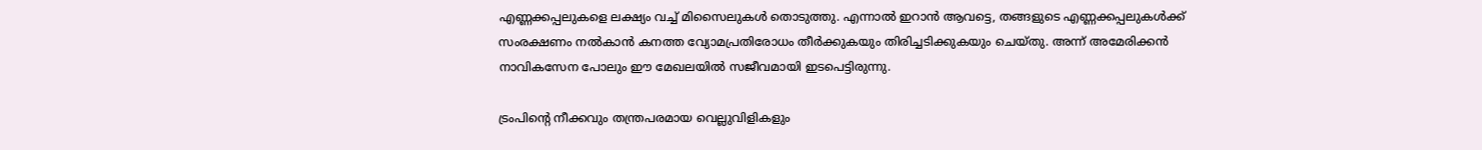എണ്ണക്കപ്പലുകളെ ലക്ഷ്യം വച്ച് മിസൈലുകൾ തൊടുത്തു. എന്നാൽ ഇറാൻ ആവട്ടെ, തങ്ങളുടെ എണ്ണക്കപ്പലുകൾക്ക് സംരക്ഷണം നൽകാൻ കനത്ത വ്യോമപ്രതിരോധം തീർക്കുകയും തിരിച്ചടിക്കുകയും ചെയ്തു. അന്ന് അമേരിക്കൻ നാവികസേന പോലും ഈ മേഖലയിൽ സജീവമായി ഇടപെട്ടിരുന്നു.

ട്രംപിന്റെ നീക്കവും തന്ത്രപരമായ വെല്ലുവിളികളും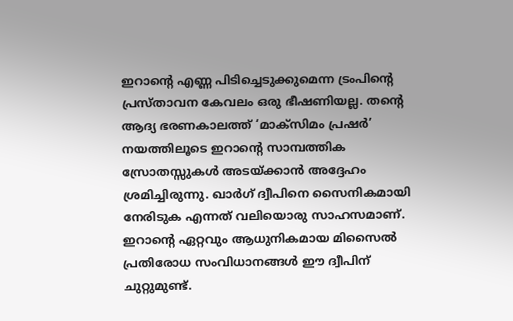ഇറാന്റെ എണ്ണ പിടിച്ചെടുക്കുമെന്ന ട്രംപിന്റെ പ്രസ്താവന കേവലം ഒരു ഭീഷണിയല്ല. തന്റെ ആദ്യ ഭരണകാലത്ത് ‘മാക്സിമം പ്രഷർ’ നയത്തിലൂടെ ഇറാന്റെ സാമ്പത്തിക സ്രോതസ്സുകൾ അടയ്ക്കാൻ അദ്ദേഹം ശ്രമിച്ചിരുന്നു. ഖാർഗ് ദ്വീപിനെ സൈനികമായി നേരിടുക എന്നത് വലിയൊരു സാഹസമാണ്. ഇറാന്റെ ഏറ്റവും ആധുനികമായ മിസൈൽ പ്രതിരോധ സംവിധാനങ്ങൾ ഈ ദ്വീപിന് ചുറ്റുമുണ്ട്.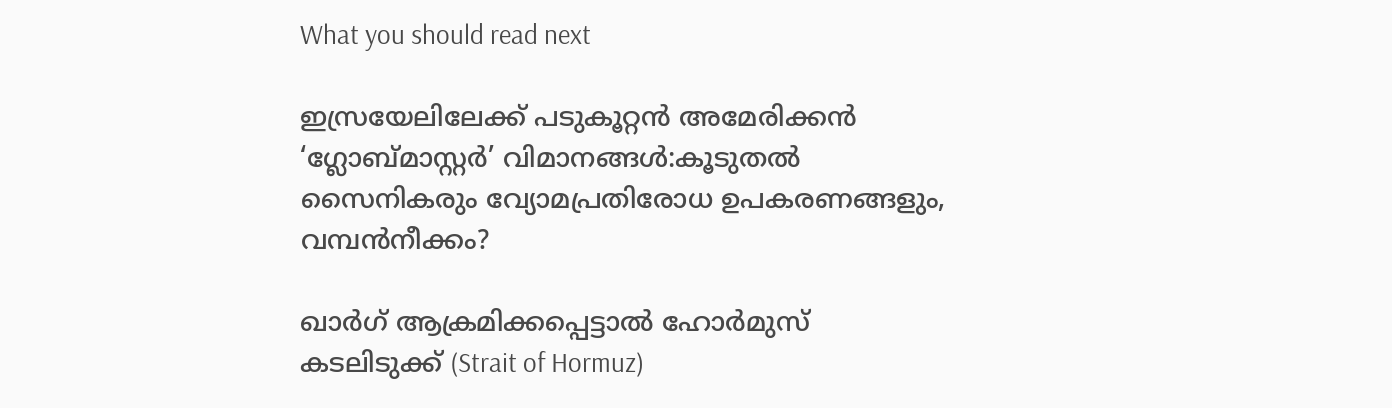What you should read next

ഇസ്രയേലിലേക്ക് പടുകൂറ്റൻ അമേരിക്കൻ ‘ഗ്ലോബ്മാസ്റ്റർ’ വിമാനങ്ങൾ:കൂടുതൽ സൈനികരും വ്യോമപ്രതിരോധ ഉപകരണങ്ങളും, വമ്പൻനീക്കം?

ഖാർഗ് ആക്രമിക്കപ്പെട്ടാൽ ഹോർമുസ് കടലിടുക്ക് (Strait of Hormuz)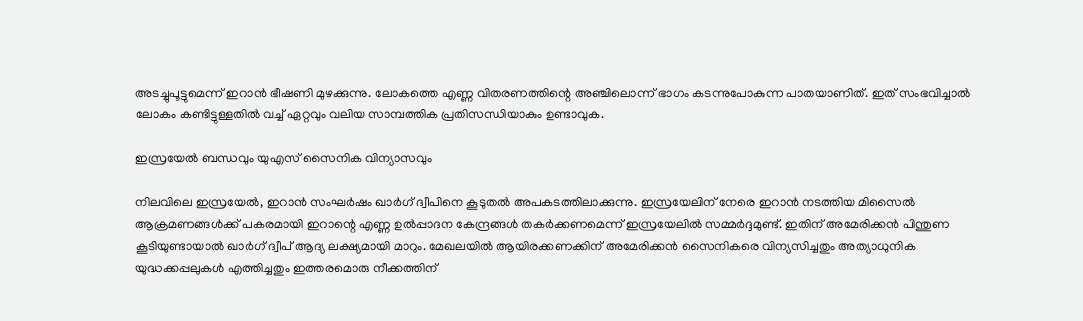അടച്ചുപൂട്ടുമെന്ന് ഇറാൻ ഭീഷണി മുഴക്കുന്നു. ലോകത്തെ എണ്ണ വിതരണത്തിന്റെ അഞ്ചിലൊന്ന് ഭാഗം കടന്നുപോകുന്ന പാതയാണിത്. ഇത് സംഭവിച്ചാൽ ലോകം കണ്ടിട്ടുള്ളതിൽ വച്ച് ഏറ്റവും വലിയ സാമ്പത്തിക പ്രതിസന്ധിയാകും ഉണ്ടാവുക.

ഇസ്രയേൽ ബന്ധവും യുഎസ് സൈനിക വിന്യാസവും

നിലവിലെ ഇസ്രയേൽ, ഇറാൻ സംഘർഷം ഖാർഗ് ദ്വീപിനെ കൂടുതൽ അപകടത്തിലാക്കുന്നു. ഇസ്രയേലിന് നേരെ ഇറാൻ നടത്തിയ മിസൈൽ ആക്രമണങ്ങൾക്ക് പകരമായി ഇറാന്റെ എണ്ണ ഉൽപ്പാദന കേന്ദ്രങ്ങൾ തകർക്കണമെന്ന് ഇസ്രയേലിൽ സമ്മർദ്ദമുണ്ട്. ഇതിന് അമേരിക്കൻ പിന്തുണ കൂടിയുണ്ടായാൽ ഖാർഗ് ദ്വീപ് ആദ്യ ലക്ഷ്യമായി മാറും. മേഖലയിൽ ആയിരക്കണക്കിന് അമേരിക്കൻ സൈനികരെ വിന്യസിച്ചതും അത്യാധുനിക യുദ്ധക്കപ്പലുകൾ എത്തിച്ചതും ഇത്തരമൊരു നീക്കത്തിന്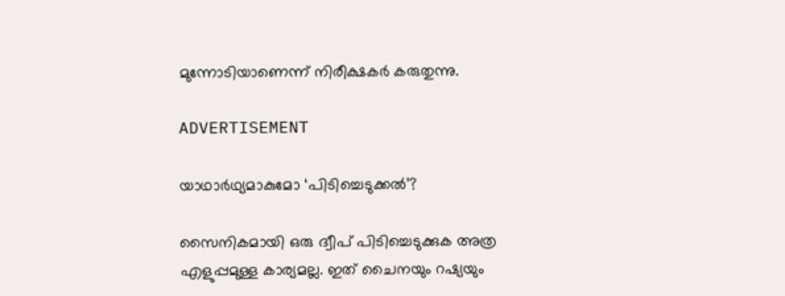മുന്നോടിയാണെന്ന് നിരീക്ഷകർ കരുതുന്നു.

ADVERTISEMENT

യാഥാർഥ്യമാകുമോ ‘പിടിച്ചെടുക്കൽ’?

സൈനികമായി ഒരു ദ്വീപ് പിടിച്ചെടുക്കുക അത്ര എളുപ്പമുള്ള കാര്യമല്ല. ഇത് ചൈനയും റഷ്യയും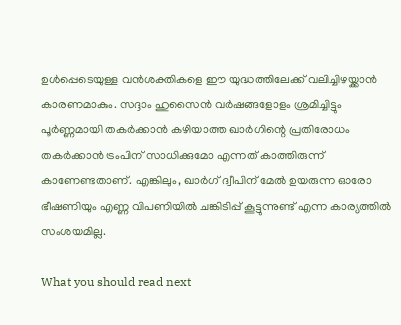ഉൾപ്പെടെയുള്ള വൻശക്തികളെ ഈ യുദ്ധത്തിലേക്ക് വലിച്ചിഴയ്ക്കാൻ കാരണമാകും. സദ്ദാം ഹുസൈൻ വർഷങ്ങളോളം ശ്രമിച്ചിട്ടും പൂർണ്ണമായി തകർക്കാൻ കഴിയാത്ത ഖാർഗിന്റെ പ്രതിരോധം തകർക്കാൻ ട്രംപിന് സാധിക്കുമോ എന്നത് കാത്തിരുന്ന് കാണേണ്ടതാണ്. എങ്കിലും, ഖാർഗ് ദ്വീപിന് മേൽ ഉയരുന്ന ഓരോ ഭീഷണിയും എണ്ണ വിപണിയിൽ ചങ്കിടിപ്പ് കൂട്ടുന്നുണ്ട് എന്ന കാര്യത്തിൽ സംശയമില്ല.

What you should read next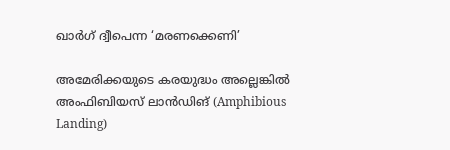ഖാർഗ് ദ്വീപെന്ന ‘മരണക്കെണി’

അമേരിക്കയുടെ കരയുദ്ധം അല്ലെങ്കിൽ അംഫിബിയസ് ലാൻഡിങ് (Amphibious Landing)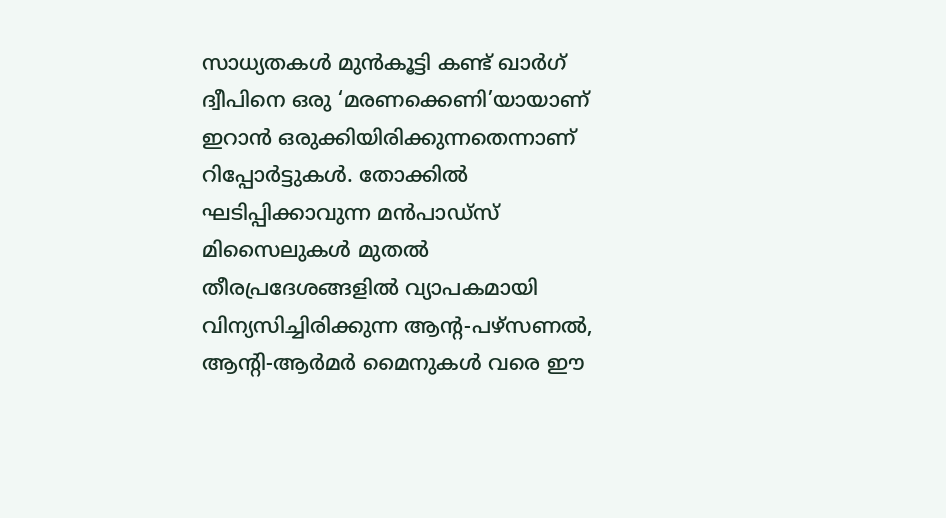സാധ്യതകൾ മുൻകൂട്ടി കണ്ട് ഖാർഗ് ദ്വീപിനെ ഒരു ‘മരണക്കെണി’യായാണ് ഇറാൻ ഒരുക്കിയിരിക്കുന്നതെന്നാണ് റിപ്പോർട്ടുകൾ. തോക്കിൽ ഘടിപ്പിക്കാവുന്ന മൻപാഡ്‌സ് മിസൈലുകൾ മുതൽ തീരപ്രദേശങ്ങളിൽ വ്യാപകമായി വിന്യസിച്ചിരിക്കുന്ന ആന്റ-പഴ്‌സണൽ, ആന്റി-ആർമർ മൈനുകൾ വരെ ഈ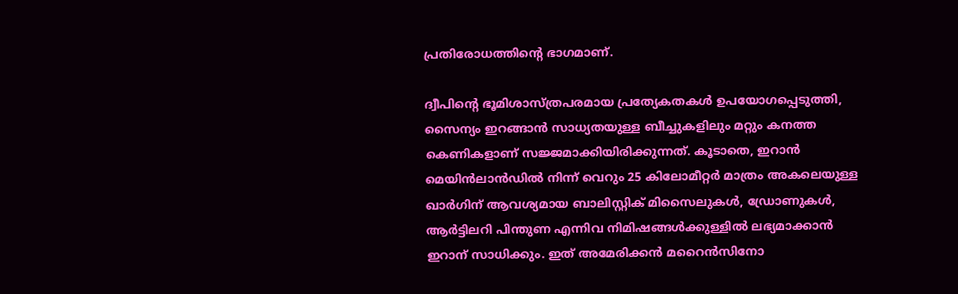പ്രതിരോധത്തിന്റെ ഭാഗമാണ്.

ദ്വീപിന്റെ ഭൂമിശാസ്ത്രപരമായ പ്രത്യേകതകൾ ഉപയോഗപ്പെടുത്തി, സൈന്യം ഇറങ്ങാൻ സാധ്യതയുള്ള ബീച്ചുകളിലും മറ്റും കനത്ത കെണികളാണ് സജ്ജമാക്കിയിരിക്കുന്നത്. കൂടാതെ, ഇറാൻ മെയിൻലാൻഡിൽ നിന്ന് വെറും 25 കിലോമീറ്റർ മാത്രം അകലെയുള്ള ഖാർഗിന് ആവശ്യമായ ബാലിസ്റ്റിക് മിസൈലുകൾ, ഡ്രോണുകൾ, ആർട്ടിലറി പിന്തുണ എന്നിവ നിമിഷങ്ങൾക്കുള്ളിൽ ലഭ്യമാക്കാൻ ഇറാന് സാധിക്കും. ഇത് അമേരിക്കൻ മറൈൻസിനോ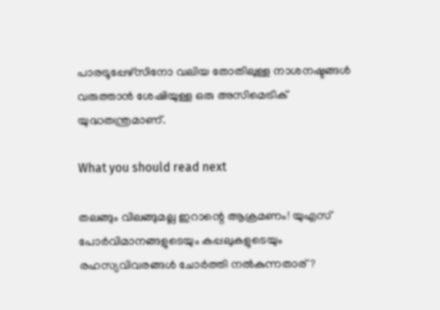പാരട്രൂപ്പേഴ്സിനോ വലിയ തോതിലുള്ള നാശനഷ്ടങ്ങൾ വരുത്താൻ ശേഷിയുള്ള ഒരു അസിമെട്രിക് യുദ്ധതന്ത്രമാണ്.

What you should read next

തലങ്ങും വിലങ്ങുമല്ല ഇറാന്റെ ആക്രമണം! യുഎസ് പോർവിമാനങ്ങളുടെയും കപ്പലുകളുടെയും രഹസ്യവിവരങ്ങൾ ചോർത്തി നല്‍കുന്നതാര്?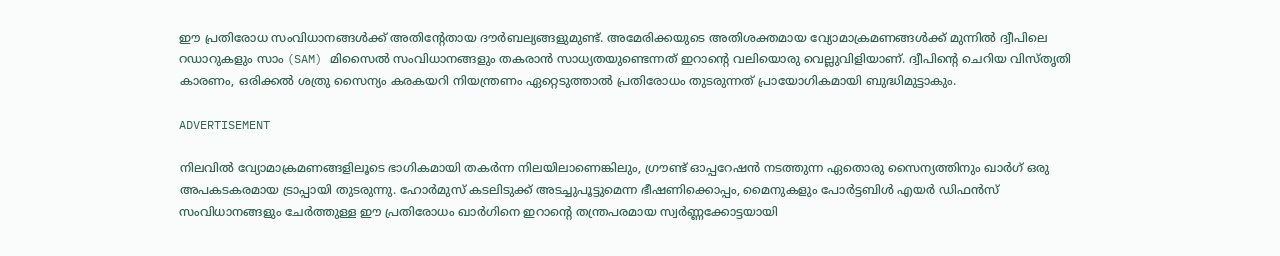ഈ പ്രതിരോധ സംവിധാനങ്ങൾക്ക് അതിന്റേതായ ദൗർബല്യങ്ങളുമുണ്ട്. അമേരിക്കയുടെ അതിശക്തമായ വ്യോമാക്രമണങ്ങൾക്ക് മുന്നിൽ ദ്വീപിലെ റഡാറുകളും സാം (SAM) മിസൈൽ സംവിധാനങ്ങളും തകരാൻ സാധ്യതയുണ്ടെന്നത് ഇറാന്റെ വലിയൊരു വെല്ലുവിളിയാണ്. ദ്വീപിന്റെ ചെറിയ വിസ്തൃതി കാരണം, ഒരിക്കൽ ശത്രു സൈന്യം കരകയറി നിയന്ത്രണം ഏറ്റെടുത്താൽ പ്രതിരോധം തുടരുന്നത് പ്രായോഗികമായി ബുദ്ധിമുട്ടാകും.

ADVERTISEMENT

നിലവിൽ വ്യോമാക്രമണങ്ങളിലൂടെ ഭാഗികമായി തകർന്ന നിലയിലാണെങ്കിലും, ഗ്രൗണ്ട് ഓപ്പറേഷൻ നടത്തുന്ന ഏതൊരു സൈന്യത്തിനും ഖാർഗ് ഒരു അപകടകരമായ ട്രാപ്പായി തുടരുന്നു. ഹോർമുസ് കടലിടുക്ക് അടച്ചുപൂട്ടുമെന്ന ഭീഷണിക്കൊപ്പം, മൈനുകളും പോർട്ടബിൾ എയർ ഡിഫൻസ് സംവിധാനങ്ങളും ചേർത്തുള്ള ഈ പ്രതിരോധം ഖാർഗിനെ ഇറാന്റെ തന്ത്രപരമായ സ്വർണ്ണക്കോട്ടയായി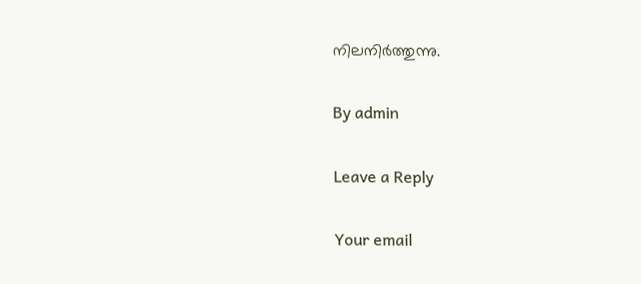നിലനിർത്തുന്നു.

By admin

Leave a Reply

Your email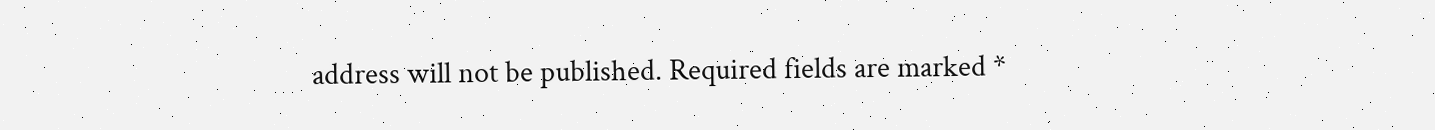address will not be published. Required fields are marked *